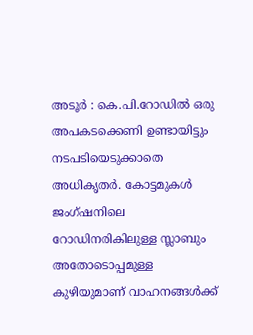അടൂർ : കെ.പി.റോഡിൽ ഒരു അപകടക്കെണി ഉണ്ടായിട്ടും നടപടിയെടുക്കാതെ അധികൃതർ. കോട്ടമുകൾ ജംഗ്ഷനിലെ റോഡിനരികിലുള്ള സ്ലാബും അതോടൊപ്പമുള്ള കുഴിയുമാണ് വാഹനങ്ങൾക്ക്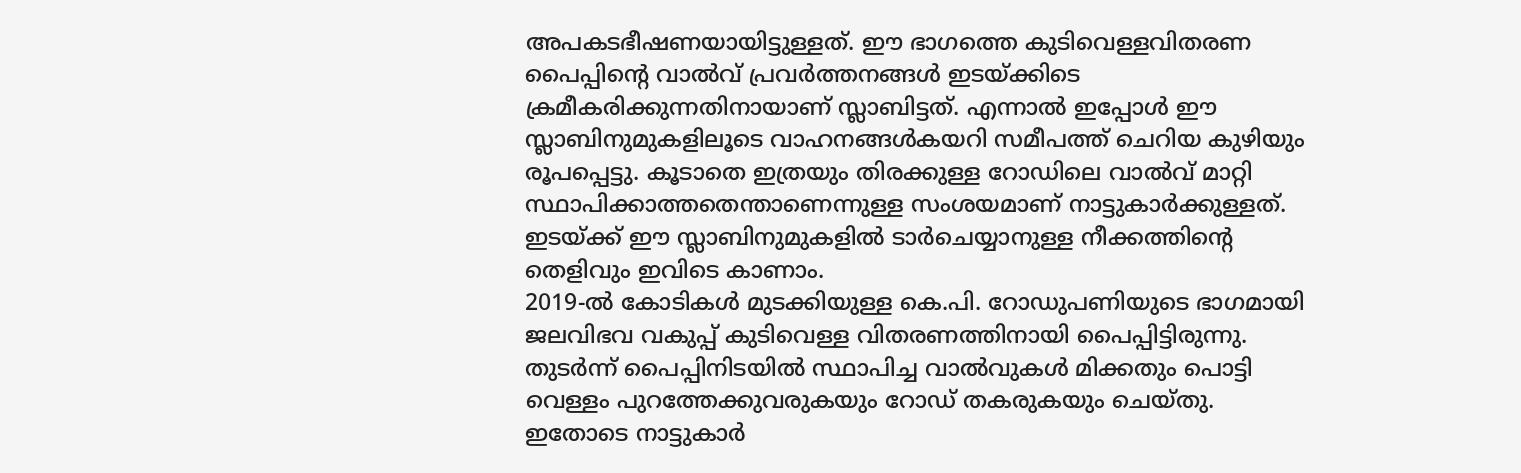അപകടഭീഷണയായിട്ടുള്ളത്. ഈ ഭാഗത്തെ കുടിവെള്ളവിതരണ പൈപ്പിന്റെ വാൽവ് പ്രവർത്തനങ്ങൾ ഇടയ്ക്കിടെ ക്രമീകരിക്കുന്നതിനായാണ് സ്ലാബിട്ടത്. എന്നാൽ ഇപ്പോൾ ഈ സ്ലാബിനുമുകളിലൂടെ വാഹനങ്ങൾകയറി സമീപത്ത് ചെറിയ കുഴിയും രൂപപ്പെട്ടു. കൂടാതെ ഇത്രയും തിരക്കുള്ള റോഡിലെ വാൽവ് മാറ്റി സ്ഥാപിക്കാത്തതെന്താണെന്നുള്ള സംശയമാണ് നാട്ടുകാർക്കുള്ളത്. ഇടയ്ക്ക് ഈ സ്ലാബിനുമുകളിൽ ടാർചെയ്യാനുള്ള നീക്കത്തിന്റെ തെളിവും ഇവിടെ കാണാം.
2019-ൽ കോടികൾ മുടക്കിയുള്ള കെ.പി. റോഡുപണിയുടെ ഭാഗമായി ജലവിഭവ വകുപ്പ് കുടിവെള്ള വിതരണത്തിനായി പൈപ്പിട്ടിരുന്നു. തുടർന്ന് പൈപ്പിനിടയിൽ സ്ഥാപിച്ച വാൽവുകൾ മിക്കതും പൊട്ടി വെള്ളം പുറത്തേക്കുവരുകയും റോഡ് തകരുകയും ചെയ്തു. ഇതോടെ നാട്ടുകാർ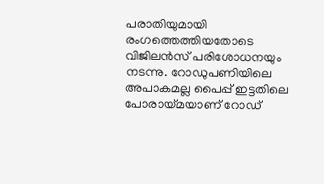പരാതിയുമായി രംഗത്തെത്തിയതോടെ വിജിലൻസ് പരിശോധനയും നടന്നു. റോഡുപണിയിലെ അപാകമല്ല പൈപ്പ് ഇട്ടതിലെ പോരായ്മയാണ് റോഡ്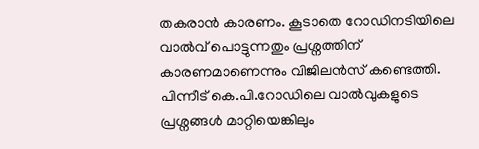തകരാൻ കാരണം. കൂടാതെ റോഡിനടിയിലെ വാൽവ് പൊട്ടുന്നതും പ്രശ്നത്തിന് കാരണമാണെന്നും വിജിലൻസ് കണ്ടെത്തി. പിന്നീട് കെ.പി.റോഡിലെ വാൽവുകളുടെ പ്രശ്നങ്ങൾ മാറ്റിയെങ്കിലും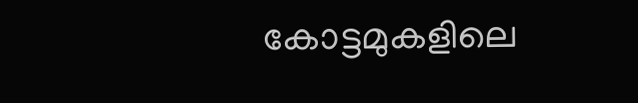കോട്ടമുകളിലെ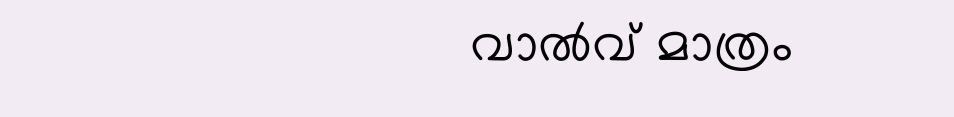വാൽവ് മാത്രം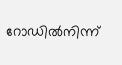റോഡിൽനിന്ന്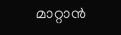മാറ്റാൻ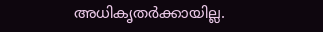അധികൃതർക്കായില്ല.